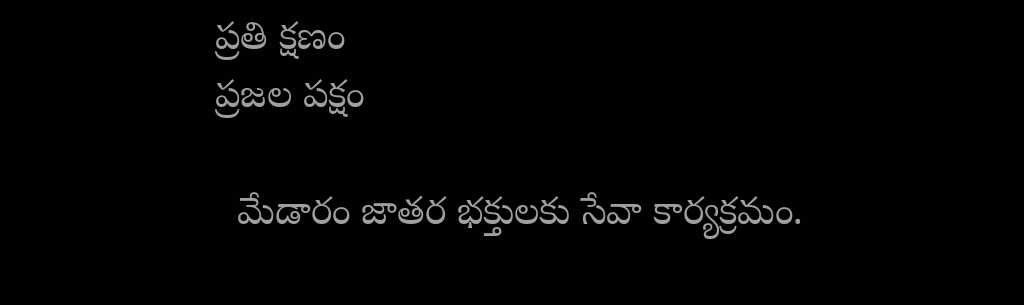ప్రతి క్షణం
ప్రజల పక్షం

  మేడారం జాతర భక్తులకు సేవా కార్యక్రమం.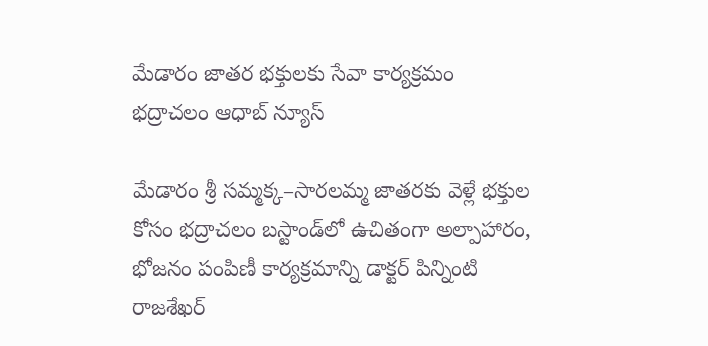మేడారం జాతర భక్తులకు సేవా కార్యక్రమం
భద్రాచలం ఆధాబ్ న్యూస్

మేడారం శ్రీ సమ్మక్క–సారలమ్మ జాతరకు వెళ్లే భక్తుల కోసం భద్రాచలం బస్టాండ్‌లో ఉచితంగా అల్పాహారం, భోజనం పంపిణీ కార్యక్రమాన్ని డాక్టర్ పిన్నింటి రాజశేఖర్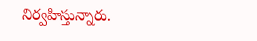నిర్వహిస్తున్నారు.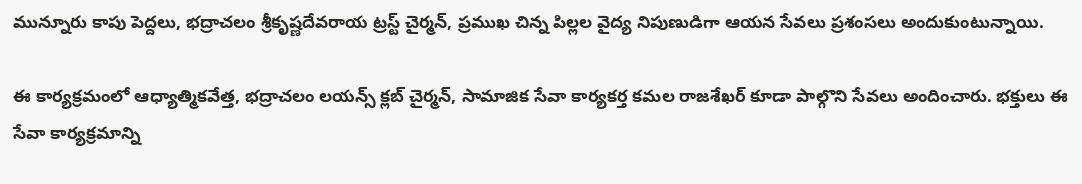మున్నూరు కాపు పెద్దలు, భద్రాచలం శ్రీకృష్ణదేవరాయ ట్రస్ట్ చైర్మన్‌, ప్రముఖ చిన్న పిల్లల వైద్య నిపుణుడిగా ఆయన సేవలు ప్రశంసలు అందుకుంటున్నాయి.

ఈ కార్యక్రమంలో ఆధ్యాత్మికవేత్త, భద్రాచలం లయన్స్ క్లబ్ చైర్మన్‌, సామాజిక సేవా కార్యకర్త కమల రాజశేఖర్ కూడా పాల్గొని సేవలు అందించారు. భక్తులు ఈ సేవా కార్యక్రమాన్ని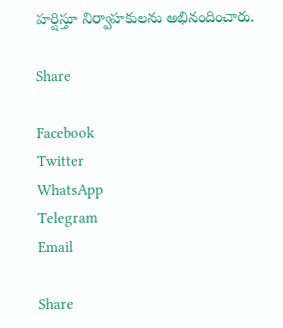హర్షిస్తూ నిర్వాహకులను అభినందించారు.

Share

Facebook
Twitter
WhatsApp
Telegram
Email

Share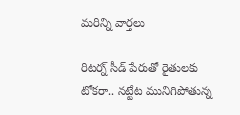మరిన్ని వార్తలు

రిటర్న్ సీడ్ పేరుతో రైతులకు టోకరా.. నట్టేట మునిగిపోతున్న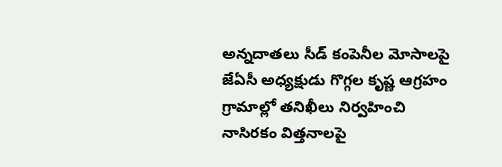అన్నదాతలు సీడ్ కంపెనీల మోసాలపై జేఏసీ అధ్యక్షుడు గొగ్గల కృష్ణ ఆగ్రహం గ్రామాల్లో తనిఖీలు నిర్వహించి నాసిరకం విత్తనాలపై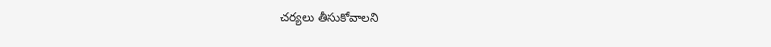చర్యలు తీసుకోవాలని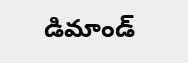డిమాండ్